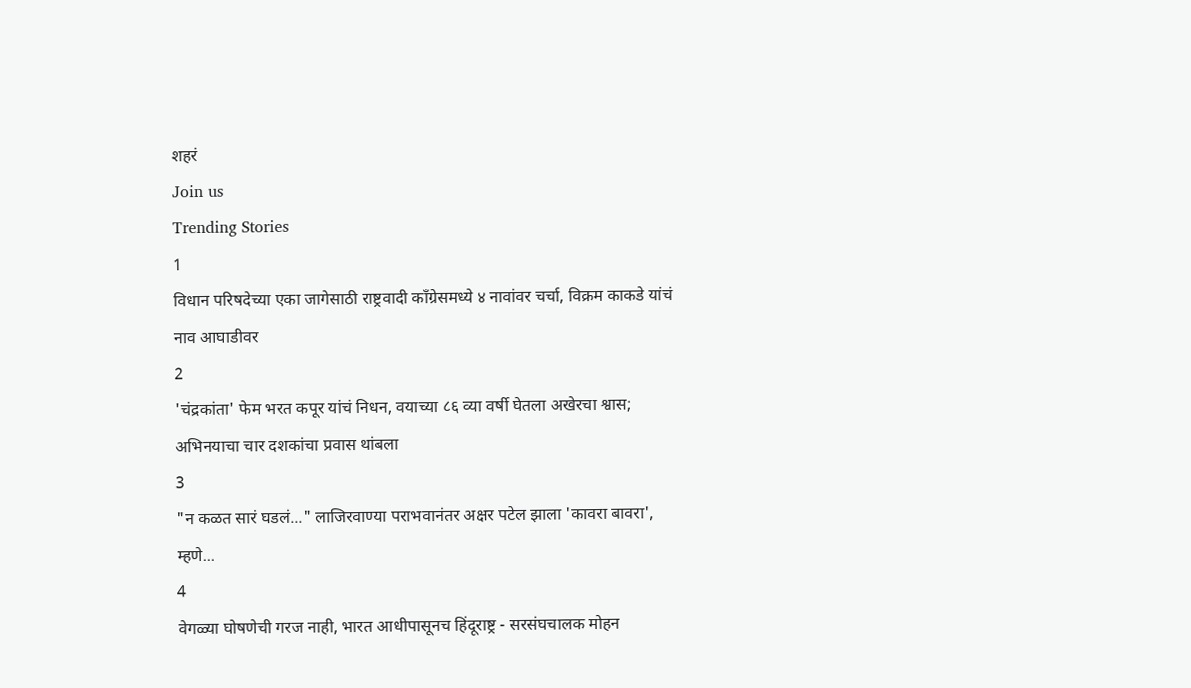शहरं
Join us
Trending Stories
1
विधान परिषदेच्या एका जागेसाठी राष्ट्रवादी काँग्रेसमध्ये ४ नावांवर चर्चा, विक्रम काकडे यांचं नाव आघाडीवर
2
'चंद्रकांता' फेम भरत कपूर यांचं निधन, वयाच्या ८६ व्या वर्षी घेतला अखेरचा श्वास; अभिनयाचा चार दशकांचा प्रवास थांबला
3
"न कळत सारं घडलं..." लाजिरवाण्या पराभवानंतर अक्षर पटेल झाला 'कावरा बावरा', म्हणे...
4
वेगळ्या घोषणेची गरज नाही, भारत आधीपासूनच हिंदूराष्ट्र - सरसंघचालक मोहन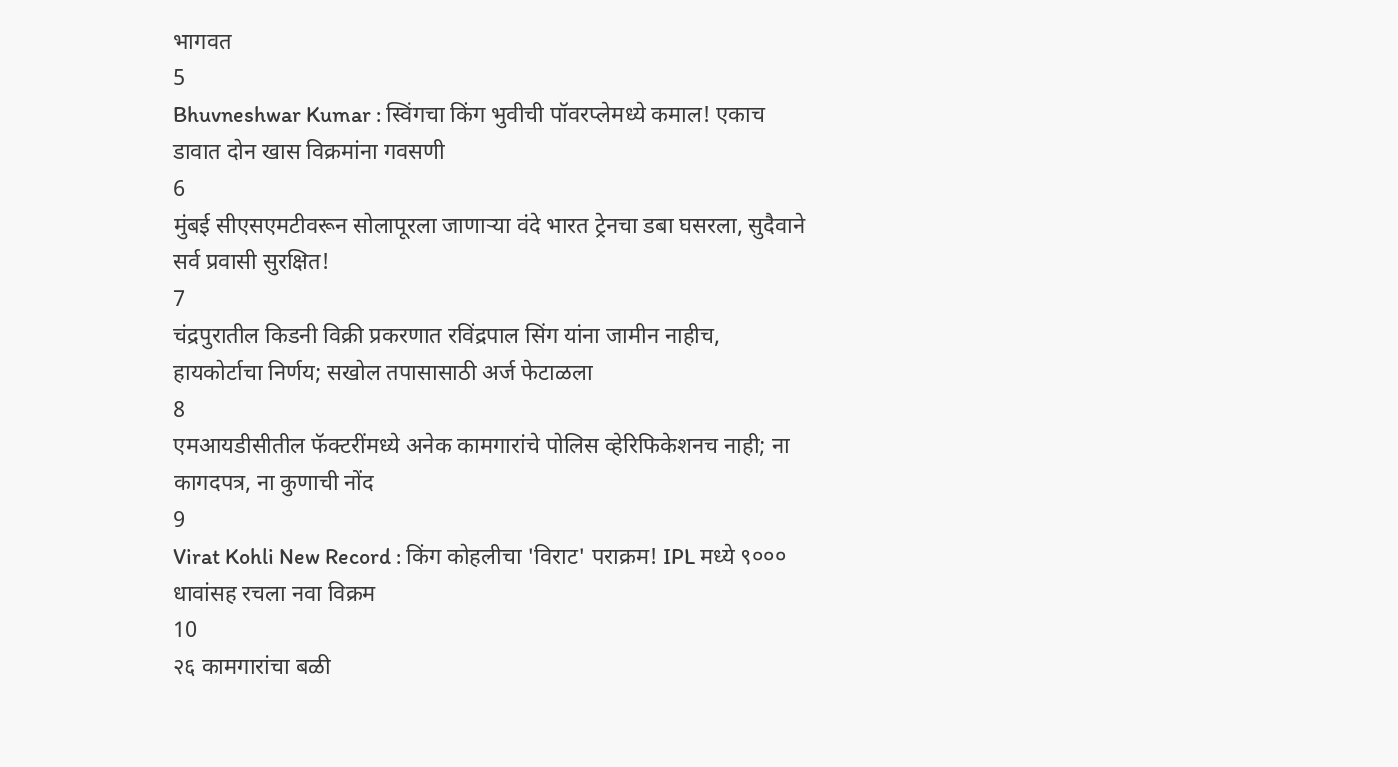भागवत
5
Bhuvneshwar Kumar : स्विंगचा किंग भुवीची पॉवरप्लेमध्ये कमाल! एकाच डावात दोन खास विक्रमांना गवसणी
6
मुंबई सीएसएमटीवरून सोलापूरला जाणाऱ्या वंदे भारत ट्रेनचा डबा घसरला, सुदैवाने सर्व प्रवासी सुरक्षित!
7
चंद्रपुरातील किडनी विक्री प्रकरणात रविंद्रपाल सिंग यांना जामीन नाहीच, हायकोर्टाचा निर्णय; सखोल तपासासाठी अर्ज फेटाळला
8
एमआयडीसीतील फॅक्टरींमध्ये अनेक कामगारांचे पोलिस व्हेरिफिकेशनच नाही; ना कागदपत्र, ना कुणाची नोंद
9
Virat Kohli New Record : किंग कोहलीचा 'विराट' पराक्रम! IPL मध्ये ९००० धावांसह रचला नवा विक्रम
10
२६ कामगारांचा बळी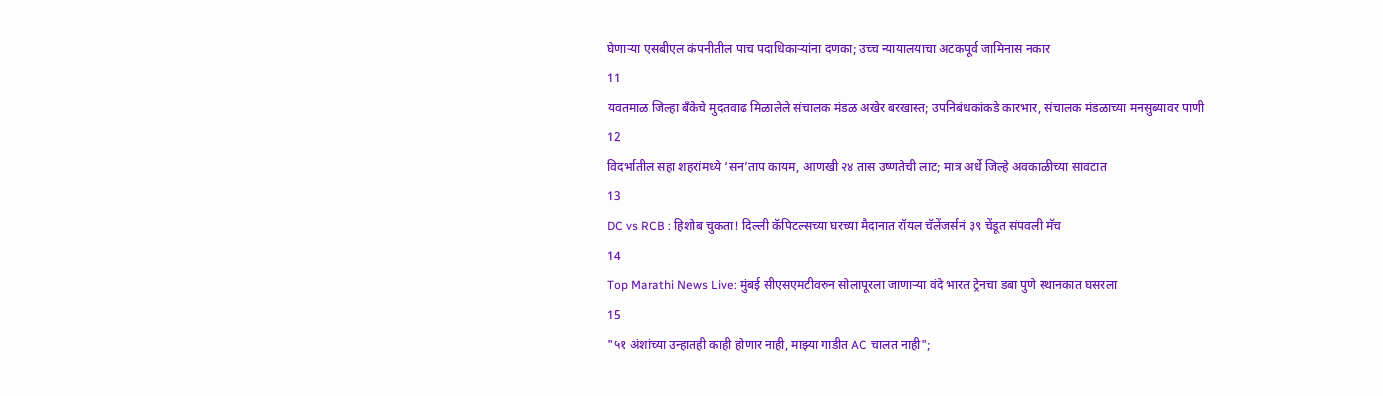घेणाऱ्या एसबीएल कंपनीतील पाच पदाधिकाऱ्यांना दणका; उच्च न्यायालयाचा अटकपूर्व जामिनास नकार
11
यवतमाळ जिल्हा बँकेचे मुदतवाढ मिळालेले संचालक मंडळ अखेर बरखास्त; उपनिबंधकांकडे कारभार, संचालक मंडळाच्या मनसुब्यावर पाणी
12
विदर्भातील सहा शहरांमध्ये ‘सन’ताप कायम, आणखी २४ तास उष्णतेची लाट; मात्र अर्धे जिल्हे अवकाळीच्या सावटात
13
DC vs RCB : हिशोब चुकता! दिल्ली कॅपिटल्सच्या घरच्या मैदानात रॉयल चॅलेंजर्सनं ३९ चेंडूत संपवली मॅच
14
Top Marathi News Live: मुंबई सीएसएमटीवरुन सोलापूरला जाणाऱ्या वंदे भारत ट्रेनचा डबा पुणे स्थानकात घसरला
15
"५१ अंशांच्या उन्हातही काही होणार नाही, माझ्या गाडीत AC चालत नाही";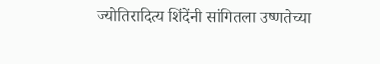ज्योतिरादित्य शिंदेंनी सांगितला उष्णतेच्या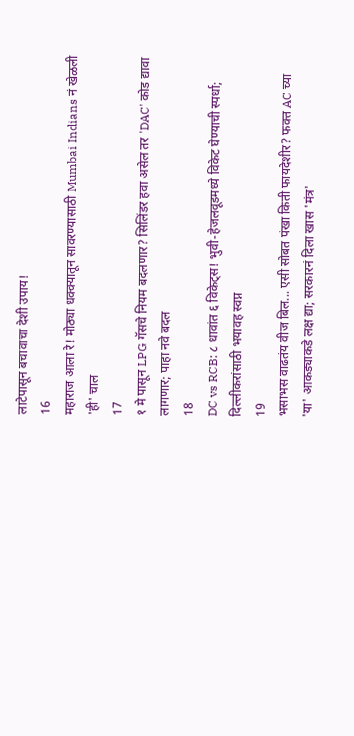लाटेपासून बचावाचा देशी उपाय!
16
महाराज आला रे! मोठ्या धक्क्यातून सावरण्यासाठी Mumbai Indians नं खेळली 'ही' चाल
17
१ मे पासून LPG गॅसचे नियम बदलणार? सिलिंडर हवा असेल तर 'DAC' कोड द्यावा लागणार; पाहा नवे बदल
18
DC vs RCB: ८ धावांत ६ विकेट्स! भुवी-हेजलवूडमध्ये विकेट घेण्याची स्पर्धा; दिल्लीकरांसाठी भयावह स्वप्न
19
भसाभस वाढतंय वीज बिल... एसी सोबत पंखा किती फायदेशीर? फक्त AC च्या 'या' आकड्याकडे लक्ष द्या; सरकारनं दिला खास 'मंत्र'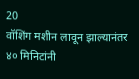20
वॉशिंग मशीन लावून झाल्यानंतर ४० मिनिटांनी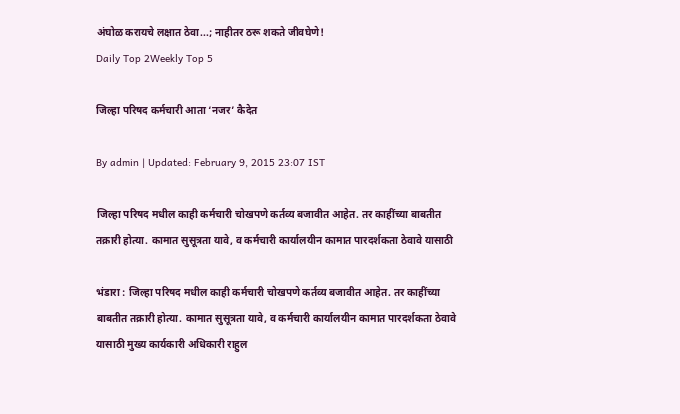अंघोळ करायचे लक्षात ठेवा...; नाहीतर ठरू शकते जीवघेणे!
Daily Top 2Weekly Top 5

जिल्हा परिषद कर्मचारी आता ‘नजर’ कैदेत

By admin | Updated: February 9, 2015 23:07 IST

जिल्हा परिषद मधील काही कर्मचारी चोखपणे कर्तव्य बजावीत आहेत. तर काहींच्या बाबतीत तक्रारी होत्या. कामात सुसूत्रता यावे, व कर्मचारी कार्यालयीन कामात पारदर्शकता ठेवावे यासाठी

भंडारा : जिल्हा परिषद मधील काही कर्मचारी चोखपणे कर्तव्य बजावीत आहेत. तर काहींच्या बाबतीत तक्रारी होत्या. कामात सुसूत्रता यावे, व कर्मचारी कार्यालयीन कामात पारदर्शकता ठेवावे यासाठी मुख्य कार्यकारी अधिकारी राहुल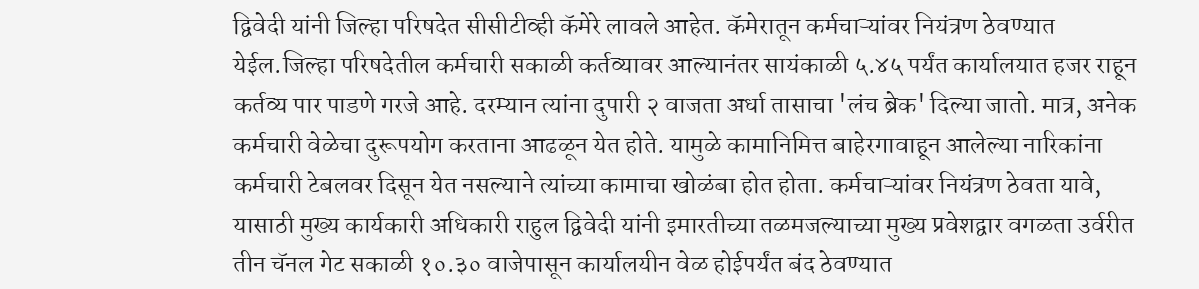द्विवेदी यांनी जिल्हा परिषदेत सीसीटीव्ही कॅमेरे लावले आहेत. कॅमेरातून कर्मचाऱ्यांवर नियंत्रण ठेवण्यात येईल.जिल्हा परिषदेतील कर्मचारी सकाळी कर्तव्यावर आल्यानंतर सायंकाळी ५.४५ पर्यंत कार्यालयात हजर राहून कर्तव्य पार पाडणे गरजे आहे. दरम्यान त्यांना दुपारी २ वाजता अर्धा तासाचा 'लंच ब्रेक' दिल्या जातो. मात्र, अनेक कर्मचारी वेळेचा दुरूपयोग करताना आढळून येत होते. यामुळे कामानिमित्त बाहेरगावाहून आलेल्या नारिकांना कर्मचारी टेबलवर दिसून येत नसल्याने त्यांच्या कामाचा खोळंबा होत होता. कर्मचाऱ्यांवर नियंत्रण ठेवता यावे, यासाठी मुख्य कार्यकारी अधिकारी राहुल द्विवेदी यांनी इमारतीच्या तळमजल्याच्या मुख्य प्रवेशद्वार वगळता उर्वरीत तीन चॅनल गेट सकाळी १०.३० वाजेपासून कार्यालयीन वेळ होईपर्यंत बंद ठेवण्यात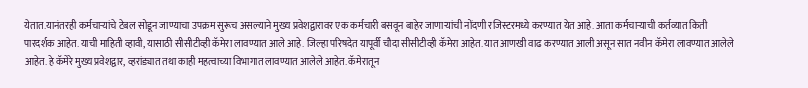येतात.यानंतरही कर्मचाऱ्यांचे टेबल सोडून जाण्याचा उपक्रम सुरूच असल्याने मुख्य प्रवेशद्वारावर एक कर्मचारी बसवून बाहेर जाणाऱ्यांची नोंदणी रजिस्टरमध्ये करण्यात येत आहे. आता कर्मचाऱ्याची कर्तव्यात किती पारदर्शक आहेत. याची माहिती व्हावी, यासाठी सीसीटीव्ही कॅमेरा लावण्यात आले आहे. जिल्हा परिषदेत यापूर्वी चौदा सीसीटीव्ही कॅमेरा आहेत. यात आणखी वाढ करण्यात आली असून सात नवीन कॅमेरा लावण्यात आलेले आहेत. हे कॅमेरे मुख्य प्रवेशद्वार, व्हरांड्यात तथा काही महत्वाच्या विभागात लावण्यात आलेले आहेत. कॅमेरातून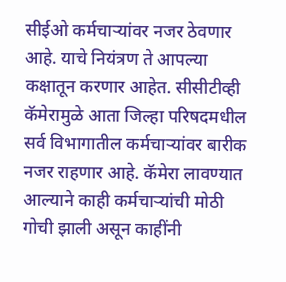सीईओ कर्मचाऱ्यांवर नजर ठेवणार आहे. याचे नियंत्रण ते आपल्या कक्षातून करणार आहेत. सीसीटीव्ही कॅमेरामुळे आता जिल्हा परिषदमधील सर्व विभागातील कर्मचाऱ्यांवर बारीक नजर राहणार आहे. कॅमेरा लावण्यात आल्याने काही कर्मचाऱ्यांची मोठी गोची झाली असून काहींनी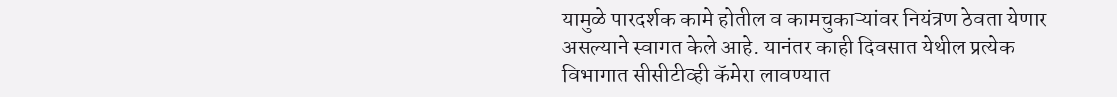यामुळे पारदर्शक कामे होतील व कामचुकाऱ्यांवर नियंत्रण ठेवता येणार असल्याने स्वागत केले आहे. यानंतर काही दिवसात येथील प्रत्येक विभागात सीसीटीव्ही कॅमेरा लावण्यात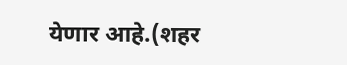येणार आहे.(शहर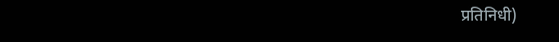प्रतिनिधी)